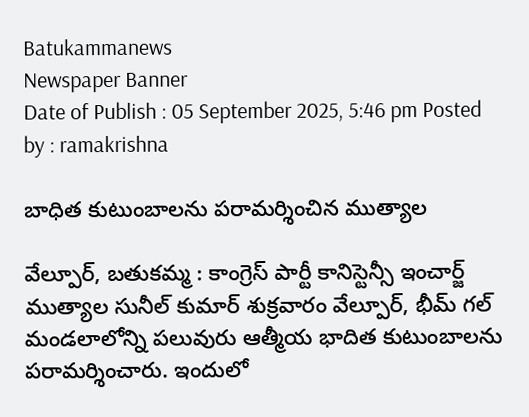Batukammanews
Newspaper Banner
Date of Publish : 05 September 2025, 5:46 pm Posted by : ramakrishna

బాధిత కుటుంబాలను పరామర్శించిన ముత్యాల

వేల్పూర్, బతుకమ్మ : కాంగ్రెస్ పార్టీ కానిస్టెన్సీ ఇంచార్జ్ ముత్యాల సునీల్ కుమార్ శుక్రవారం వేల్పూర్, భీమ్ గల్ మండలాలోన్ని పలువురు ఆత్మీయ భాదిత కుటుంబాలను పరామర్శించారు. ఇందులో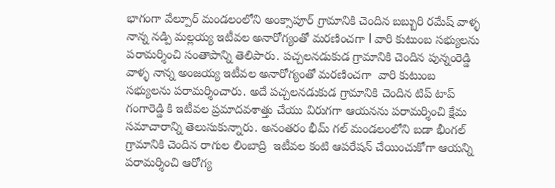భాగంగా వేల్పూర్ మండలంలోని అంక్సాపూర్ గ్రామానికి చెందిన బబ్బురి రమేష్ వాళ్ళ నాన్న నడ్పి మల్లయ్య ఇటీవల అనారోగ్యంతో మరణించగా l వారి కుటుంబ సభ్యులను పరామర్శించి సంతాపాన్ని తెలిపారు. పచ్చలనడుకుడ గ్రామానికి చెందిన పున్నంరెడ్డి వాళ్ళ నాన్న అంజయ్య ఇటీవల అనారోగ్యంతో మరణించగా  వారి కుటుంబ సభ్యులను పరామర్శించారు. అదే పచ్చలనడుకుడ గ్రామానికి చెందిన టిప్ టాప్ గంగారెడ్డి కి ఇటీవల ప్రమాదవశాత్తు చేయు విరుగగా ఆయనను పరామర్శించి క్షేమ సమాచారాన్ని తెలుసుకున్నారు. అనంతరం భీమ్ గల్ మండలంలోని బడా భీంగల్ గ్రామానికి చెందిన రాగుల లింబాద్రి  ఇటీవల కంటి ఆపరేషన్ చేయించుకోగా ఆయన్ని పరామర్శించి ఆరోగ్య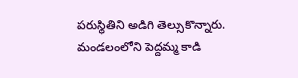పరుస్థితిని అడిగి తెల్సుకొన్నారు. మండలంలోని పెద్దమ్మ కాడి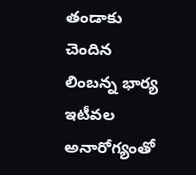తండాకు చెందిన లింబన్న భార్య ఇటీవల అనారోగ్యంతో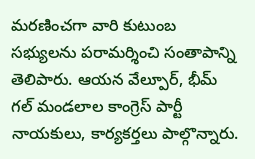మరణించగా వారి కుటుంబ సభ్యులను పరామర్శించి సంతాపాన్ని తెలిపారు. ఆయన వేల్పూర్, భీమ్ గల్ మండలాల కాంగ్రెస్ పార్టీ నాయకులు, కార్యకర్తలు పాల్గొన్నారు.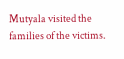Mutyala visited the families of the victims.